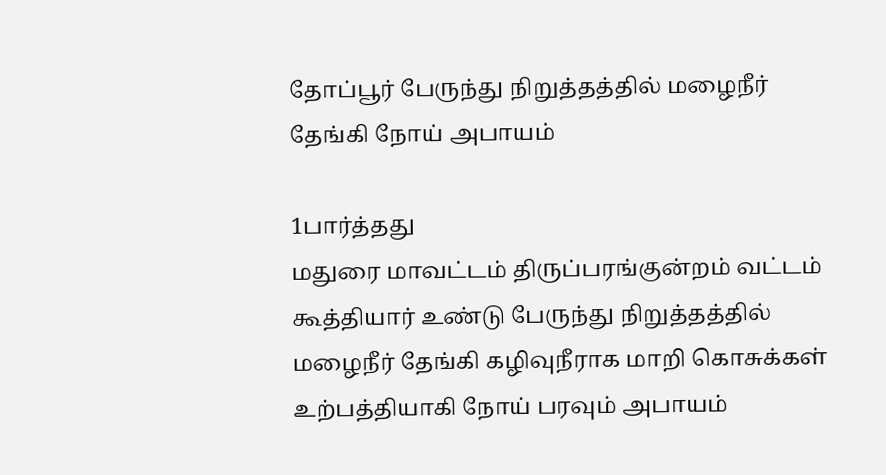தோப்பூர் பேருந்து நிறுத்தத்தில் மழைநீர் தேங்கி நோய் அபாயம்

1பார்த்தது
மதுரை மாவட்டம் திருப்பரங்குன்றம் வட்டம் கூத்தியார் உண்டு பேருந்து நிறுத்தத்தில் மழைநீர் தேங்கி கழிவுநீராக மாறி கொசுக்கள் உற்பத்தியாகி நோய் பரவும் அபாயம்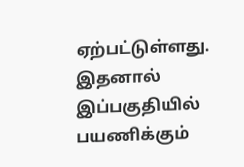ஏற்பட்டுள்ளது. இதனால் இப்பகுதியில் பயணிக்கும்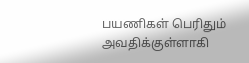பயணிகள் பெரிதும் அவதிக்குள்ளாகி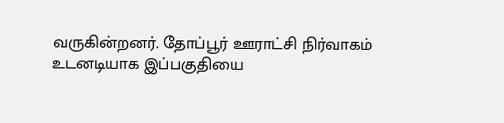வருகின்றனர். தோப்பூர் ஊராட்சி நிர்வாகம் உடனடியாக இப்பகுதியை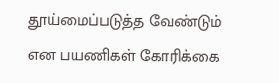தூய்மைப்படுத்த வேண்டும் என பயணிகள் கோரிக்கை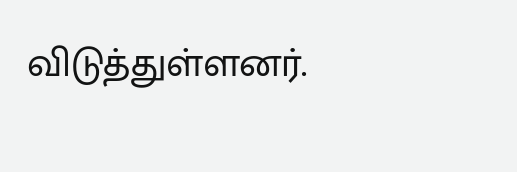விடுத்துள்ளனர்.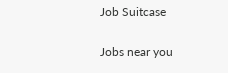Job Suitcase

Jobs near you